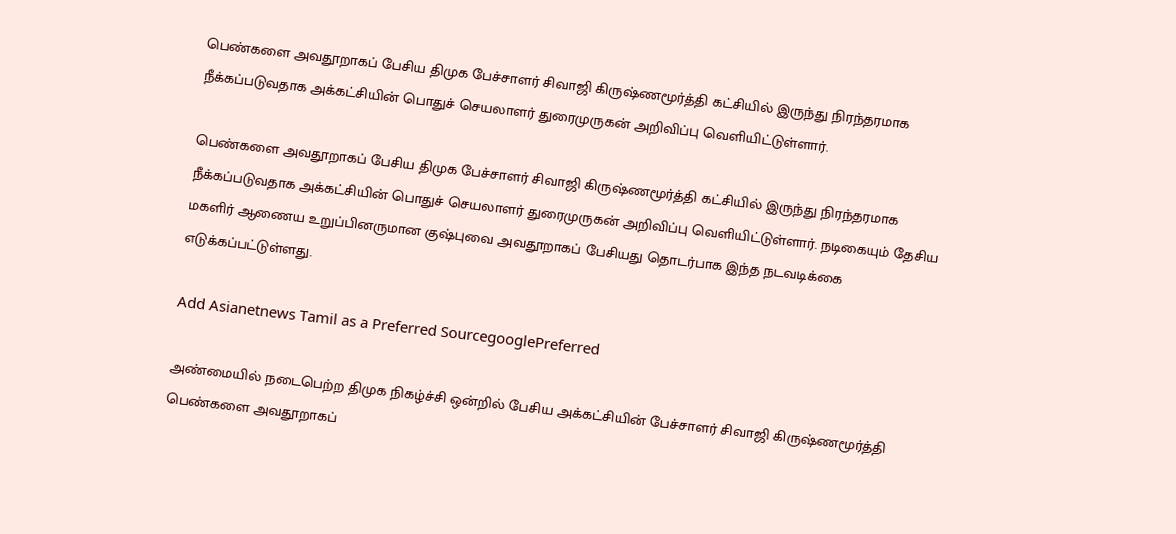பெண்களை அவதூறாகப் பேசிய திமுக பேச்சாளர் சிவாஜி கிருஷ்ணமூர்த்தி கட்சியில் இருந்து நிரந்தரமாக நீக்கப்படுவதாக அக்கட்சியின் பொதுச் செயலாளர் துரைமுருகன் அறிவிப்பு வெளியிட்டுள்ளார்.

பெண்களை அவதூறாகப் பேசிய திமுக பேச்சாளர் சிவாஜி கிருஷ்ணமூர்த்தி கட்சியில் இருந்து நிரந்தரமாக நீக்கப்படுவதாக அக்கட்சியின் பொதுச் செயலாளர் துரைமுருகன் அறிவிப்பு வெளியிட்டுள்ளார். நடிகையும் தேசிய மகளிர் ஆணைய உறுப்பினருமான குஷ்புவை அவதூறாகப் பேசியது தொடர்பாக இந்த நடவடிக்கை எடுக்கப்பட்டுள்ளது.

Add Asianetnews Tamil as a Preferred SourcegooglePreferred

அண்மையில் நடைபெற்ற திமுக நிகழ்ச்சி ஒன்றில் பேசிய அக்கட்சியின் பேச்சாளர் சிவாஜி கிருஷ்ணமூர்த்தி பெண்களை அவதூறாகப்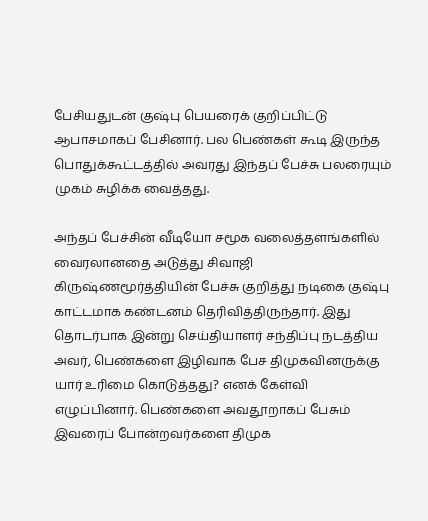பேசியதுடன் குஷ்பு பெயரைக் குறிப்பிட்டு ஆபாசமாகப் பேசினார். பல பெண்கள் கூடி இருந்த பொதுக்கூட்டத்தில் அவரது இந்தப் பேச்சு பலரையும் முகம் சுழிக்க வைத்தது.

அந்தப் பேச்சின் வீடியோ சமூக வலைத்தளங்களில் வைரலானதை அடுத்து சிவாஜி கிருஷ்ணமூர்த்தியின் பேச்சு குறித்து நடிகை குஷ்பு காட்டமாக கண்டனம் தெரிவித்திருந்தார். இது தொடர்பாக இன்று செய்தியாளர் சந்திப்பு நடத்திய அவர், பெண்களை இழிவாக பேச திமுகவினருக்கு யார் உரிமை கொடுத்தது? எனக் கேள்வி எழுப்பினார். பெண்களை அவதூறாகப் பேசும் இவரைப் போன்றவர்களை திமுக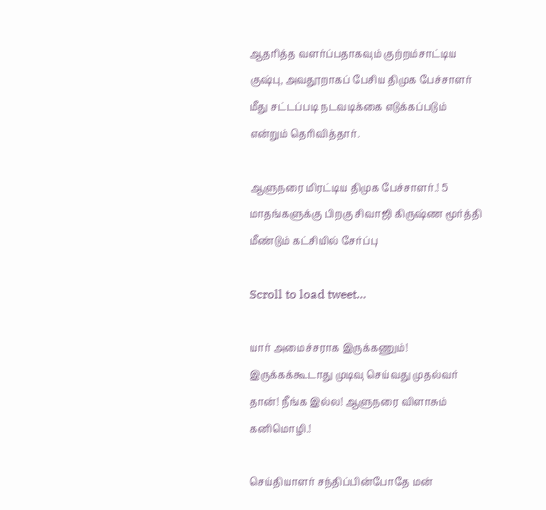ஆதரித்த வளர்ப்பதாகவும் குற்றம்சாட்டிய குஷ்பு, அவதூறாகப் பேசிய திமுக பேச்சாளர் மீது சட்டப்படி நடவடிக்கை எடுக்கப்படும் என்றும் தெரிவித்தார்.

ஆளுநரை மிரட்டிய திமுக பேச்சாளர்.! 5 மாதங்களுக்கு பிறகு சிவாஜி கிருஷ்ண மூர்த்தி மீண்டும் கட்சியில் சேர்ப்பு

Scroll to load tweet…

யார் அமைச்சராக இருக்கணும்! இருக்கக்கூடாது முடிவு செய்வது முதல்வர் தான்! நீங்க இல்ல! ஆளுநரை விளாசும் கனிமொழி.!

செய்தியாளர் சந்திப்பின்போதே மன்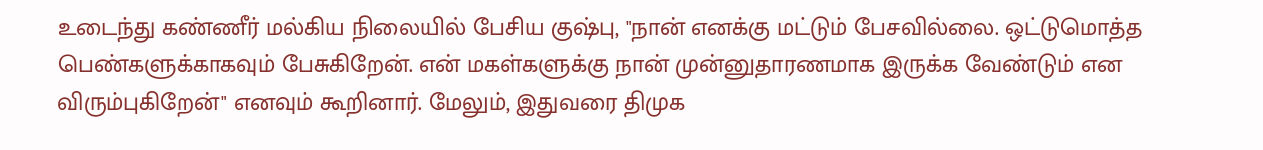உடைந்து கண்ணீர் மல்கிய நிலையில் பேசிய குஷ்பு, "நான் எனக்கு மட்டும் பேசவில்லை. ஒட்டுமொத்த பெண்களுக்காகவும் பேசுகிறேன். என் மகள்களுக்கு நான் முன்னுதாரணமாக இருக்க வேண்டும் என விரும்புகிறேன்" எனவும் கூறினார். மேலும், இதுவரை திமுக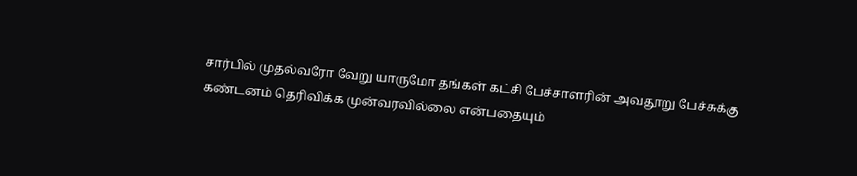சார்பில் முதல்வரோ வேறு யாருமோ தங்கள் கட்சி பேச்சாளரின் அவதூறு பேச்சுக்கு கண்டனம் தெரிவிக்க முன்வரவில்லை என்பதையும்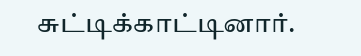சுட்டிக்காட்டினார்.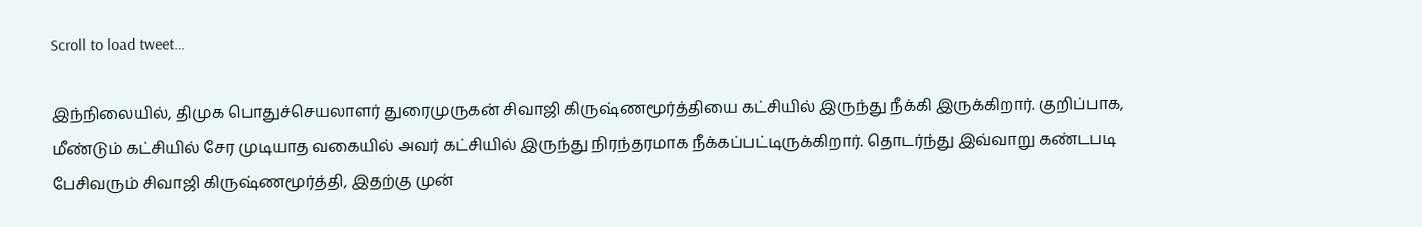Scroll to load tweet…

இந்நிலையில், திமுக பொதுச்செயலாளர் துரைமுருகன் சிவாஜி கிருஷ்ணமூர்த்தியை கட்சியில் இருந்து நீக்கி இருக்கிறார். குறிப்பாக, மீண்டும் கட்சியில் சேர முடியாத வகையில் அவர் கட்சியில் இருந்து நிரந்தரமாக நீக்கப்பட்டிருக்கிறார். தொடர்ந்து இவ்வாறு கண்டபடி பேசிவரும் சிவாஜி கிருஷ்ணமூர்த்தி, இதற்கு முன்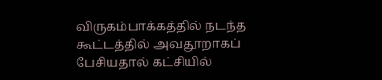விருகம்பாக்கத்தில் நடந்த கூட்டத்தில் அவதூறாகப் பேசியதால் கட்சியில்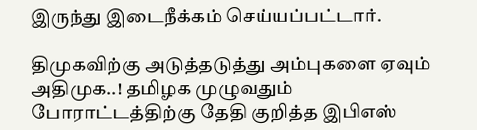இருந்து இடைநீக்கம் செய்யப்பட்டார்.

திமுகவிற்கு அடுத்தடுத்து அம்புகளை ஏவும் அதிமுக..! தமிழக முழுவதும் போராட்டத்திற்கு தேதி குறித்த இபிஎஸ்